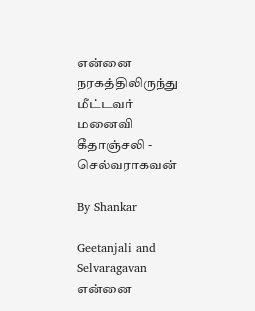என்னை நரகத்திலிருந்து மீட்டவர் மனைவி கீதாஞ்சலி - செல்வராகவன்

By Shankar

Geetanjali and Selvaragavan
என்னை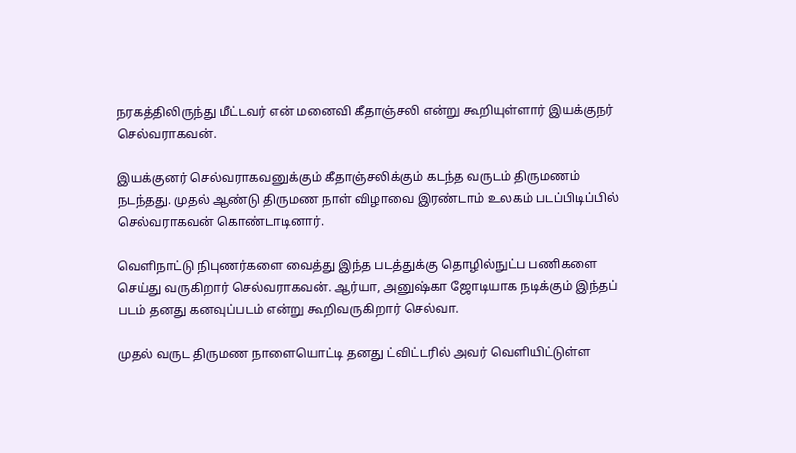நரகத்திலிருந்து மீட்டவர் என் மனைவி கீதாஞ்சலி என்று கூறியுள்ளார் இயக்குநர் செல்வராகவன்.

இயக்குனர் செல்வராகவனுக்கும் கீதாஞ்சலிக்கும் கடந்த வருடம் திருமணம் நடந்தது. முதல் ஆண்டு திருமண நாள் விழாவை இரண்டாம் உலகம் படப்பிடிப்பில் செல்வராகவன் கொண்டாடினார்.

வெளிநாட்டு நிபுணர்களை வைத்து இந்த படத்துக்கு தொழில்நுட்ப பணிகளை செய்து வருகிறார் செல்வராகவன். ஆர்யா, அனுஷ்கா ஜோடியாக நடிக்கும் இந்தப் படம் தனது கனவுப்படம் என்று கூறிவருகிறார் செல்வா.

முதல் வருட திருமண நாளையொட்டி தனது ட்விட்டரில் அவர் வெளியிட்டுள்ள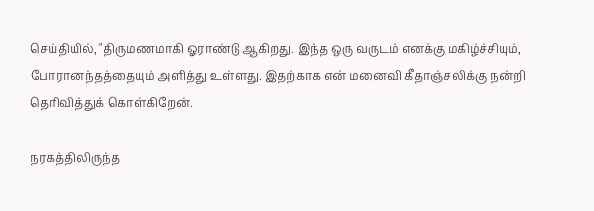செய்தியில், "திருமணமாகி ஓராண்டு ஆகிறது. இந்த ஒரு வருடம் எனக்கு மகிழ்ச்சியும், போரானந்தத்தையும் அளித்து உள்ளது. இதற்காக என் மனைவி கீதாஞ்சலிக்கு நன்றி தெரிவித்துக் கொள்கிறேன்.

நரகத்திலிருந்த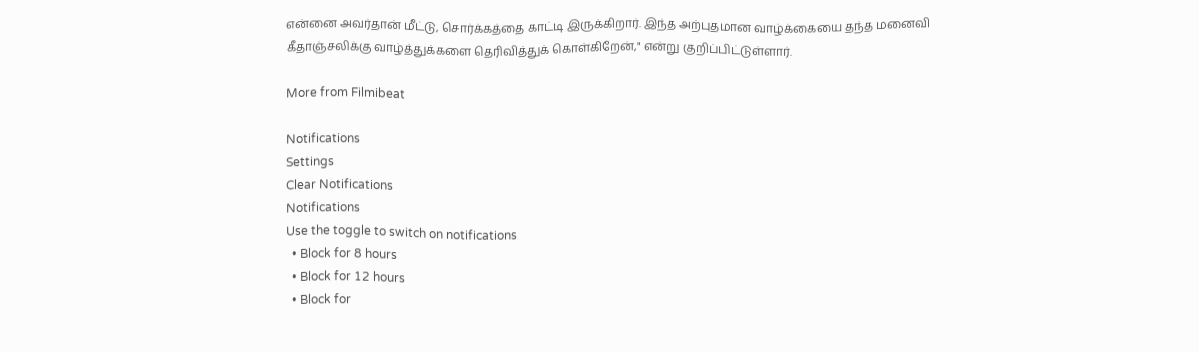என்னை அவர்தான் மீட்டு, சொர்க்கத்தை காட்டி இருக்கிறார். இந்த அற்புதமான வாழ்க்கையை தந்த மனைவி கீதாஞ்சலிக்கு வாழ்த்துக்களை தெரிவித்துக் கொள்கிறேன்," என்று குறிப்பிட்டுள்ளார்.

More from Filmibeat

Notifications
Settings
Clear Notifications
Notifications
Use the toggle to switch on notifications
  • Block for 8 hours
  • Block for 12 hours
  • Block for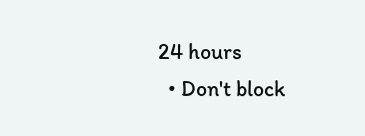24 hours
  • Don't block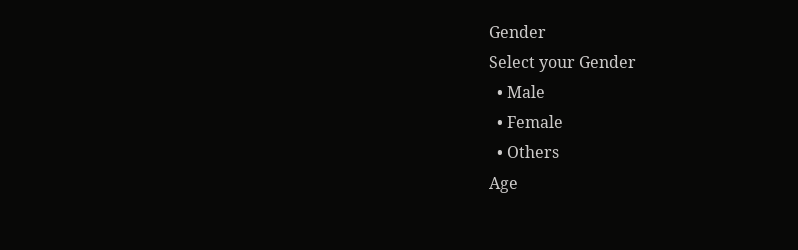Gender
Select your Gender
  • Male
  • Female
  • Others
Age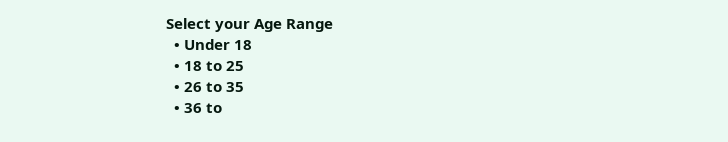Select your Age Range
  • Under 18
  • 18 to 25
  • 26 to 35
  • 36 to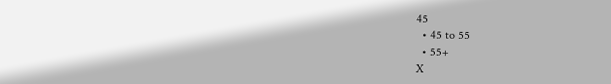45
  • 45 to 55
  • 55+
X